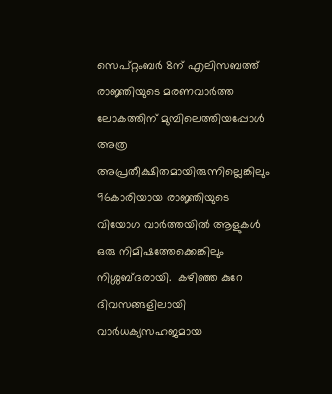സെപ്റ്റംബർ 8ന് എലിസബത്ത് രാജ്ഞിയുടെ മരണവാർത്ത ലോകത്തിന് മുമ്പിലെത്തിയപ്പോൾ അത്ര അപ്രതീക്ഷിതമായിരുന്നില്ലെങ്കിലും 96കാരിയായ രാജ്ഞിയുടെ വിയോഗ വാർത്തയിൽ ആളുകൾ ഒരു നിമിഷത്തേക്കെങ്കിലും നിശ്ശബ്ദരായി.  കഴിഞ്ഞ കുറേ ദിവസങ്ങളിലായി വാർധക്യസഹജമായ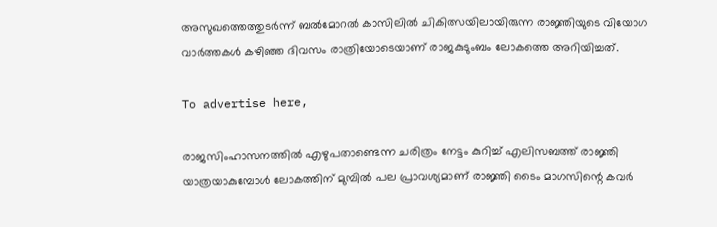അസുഖത്തെത്തുടർന്ന് ബൽമോറൽ കാസിലിൽ ചികിത്സയിലായിരുന്ന രാജ്ഞിയുടെ വിയോഗ വാർത്തകൾ കഴിഞ്ഞ ദിവസം രാത്രിയോടെയാണ് രാജകുടുംബം ലോകത്തെ അറിയിച്ചത്.

To advertise here,

രാജസിംഹാസനത്തിൽ എഴുപതാണ്ടെന്ന ചരിത്രം നേട്ടം കുറിച്ച് എലിസബത്ത് രാജ്ഞി യാത്രയാകുമ്പോൾ ലോകത്തിന് മുമ്പിൽ പല പ്രാവശ്യമാണ് രാജ്ഞി ടൈം മാഗസിന്റെ കവർ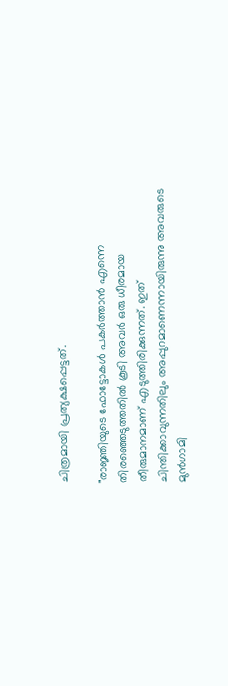ചിത്രമായി പ്രത്യക്ഷപ്പെട്ടത്.

"രാജ്ഞിയുടെ ഫോട്ടോകൾ പകർത്താൻ എന്നെ തിരഞ്ഞെടുത്തതില്‍ കൂടി അവർ ഒരു ധീരമായ തീരുമാനമാണ് എടുത്തിരിക്കുന്നത്. ഇത് ചിന്തിക്കാവുന്നതിലും അപ്പുറമാണെന്നായിരുന്നു അവരുടെ മുൻഗാമി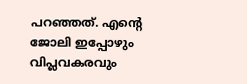പറഞ്ഞത്. എന്റെ ജോലി ഇപ്പോഴും വിപ്ലവകരവും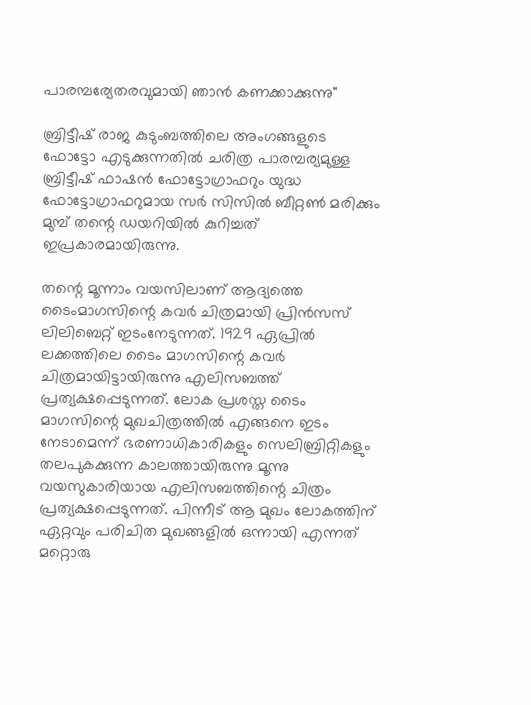പാരമ്പര്യേതരവുമായി ഞാൻ കണക്കാക്കുന്നു"

ബ്രിട്ടീഷ് രാജ കുടുംബത്തിലെ അംഗങ്ങളുടെ ഫോട്ടോ എടുക്കുന്നതിൽ ചരിത്ര പാരമ്പര്യമുള്ള ബ്രിട്ടീഷ് ഫാഷൻ ഫോട്ടോഗ്രാഫറും യുദ്ധ ഫോട്ടോഗ്രാഫറുമായ സർ സിസിൽ ബീറ്റൺ മരിക്കും മുമ്പ് തന്റെ ഡയറിയിൽ കുറിച്ചത് ഇപ്രകാരമായിരുന്നു.

തന്റെ മൂന്നാം വയസിലാണ് ആദ്യത്തെ ടൈംമാഗസിന്റെ കവർ ചിത്രമായി പ്രിൻസസ് ലിലിബെറ്റ് ഇടംനേടുന്നത്. 1929 ഏപ്രിൽ ലക്കത്തിലെ ടൈം മാഗസിന്റെ കവർ ചിത്രമായിട്ടായിരുന്നു എലിസബത്ത് പ്രത്യക്ഷപ്പെടുന്നത്. ലോക പ്രശസ്ത ടൈം മാഗസിന്റെ മുഖചിത്രത്തിൽ എങ്ങനെ ഇടം നേടാമെന്ന് ഭരണാധികാരികളും സെലിബ്രിറ്റികളും തലപുകക്കുന്ന കാലത്തായിരുന്നു മൂന്നു വയസുകാരിയായ എലിസബത്തിന്റെ ചിത്രം പ്രത്യക്ഷപ്പെടുന്നത്. പിന്നീട് ആ മുഖം ലോകത്തിന് ഏറ്റവും പരിചിത മുഖങ്ങളിൽ ഒന്നായി എന്നത് മറ്റൊരു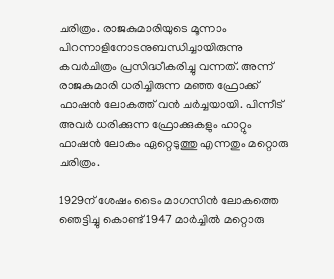ചരിത്രം. രാജകുമാരിയുടെ മൂന്നാം പിറന്നാളിനോടനുബന്ധിച്ചായിരുന്നു കവർചിത്രം പ്രസിദ്ധീകരിച്ചു വന്നത്. അന്ന് രാജകുമാരി ധരിച്ചിരുന്ന മഞ്ഞ ഫ്രോക്ക് ഫാഷൻ ലോകത്ത് വൻ ചർച്ചയായി. പിന്നീട് അവർ ധരിക്കുന്ന ഫ്രോക്കുകളും ഹാറ്റും ഫാഷൻ ലോകം ഏറ്റെടുത്തു എന്നതും മറ്റൊരു ചരിത്രം.

1929ന് ശേഷം ടൈം മാഗസിൻ ലോകത്തെ ഞെട്ടിച്ചു കൊണ്ട് 1947 മാർച്ചിൽ മറ്റൊരു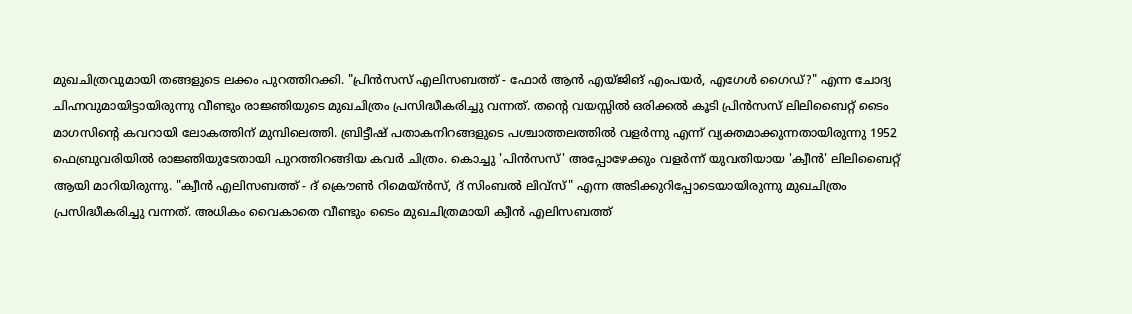മുഖചിത്രവുമായി തങ്ങളുടെ ലക്കം പുറത്തിറക്കി. "പ്രിൻസസ് എലിസബത്ത് - ഫോർ ആൻ എയ്ജിങ് എംപയർ, എഗേൾ ഗൈഡ്?" എന്ന ചോദ്യ ചിഹ്നവുമായിട്ടായിരുന്നു വീണ്ടും രാജ്ഞിയുടെ മുഖചിത്രം പ്രസിദ്ധീകരിച്ചു വന്നത്. തന്റെ വയസ്സിൽ ഒരിക്കൽ കൂടി പ്രിൻസസ് ലിലിബൈറ്റ് ടൈം മാഗസിന്റെ കവറായി ലോകത്തിന് മുമ്പിലെത്തി. ബ്രിട്ടീഷ് പതാകനിറങ്ങളുടെ പശ്ചാത്തലത്തിൽ വളർന്നു എന്ന് വ്യക്തമാക്കുന്നതായിരുന്നു 1952 ഫെബ്രുവരിയിൽ രാജ്ഞിയുടേതായി പുറത്തിറങ്ങിയ കവർ ചിത്രം. കൊച്ചു 'പിൻസസ്' അപ്പോഴേക്കും വളർന്ന് യുവതിയായ 'ക്വീൻ' ലിലിബൈറ്റ് ആയി മാറിയിരുന്നു. "ക്വീൻ എലിസബത്ത് - ദ് ക്രൌൺ റിമെയ്ൻസ്, ദ് സിംബൽ ലിവ്സ്" എന്ന അടിക്കുറിപ്പോടെയായിരുന്നു മുഖചിത്രം പ്രസിദ്ധീകരിച്ചു വന്നത്. അധികം വൈകാതെ വീണ്ടും ടൈം മുഖചിത്രമായി ക്വീൻ എലിസബത്ത്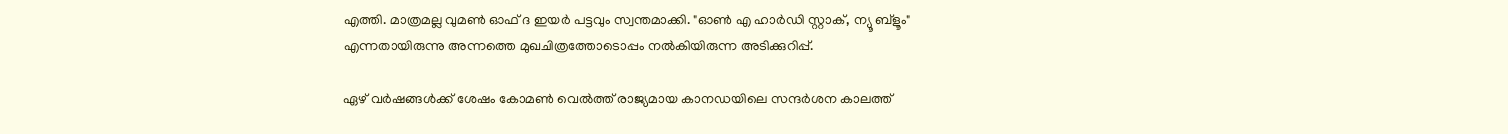എത്തി. മാത്രമല്ല വുമൺ ഓഫ് ദ ഇയർ പട്ടവും സ്വന്തമാക്കി. "ഓൺ എ ഹാർഡി സ്റ്റാക്, ന്യൂ ബ്ളൂം" എന്നതായിരുന്നു അന്നത്തെ മുഖചിത്രത്തോടൊപ്പം നൽകിയിരുന്ന അടിക്കുറിപ്പ്.

ഏഴ് വർഷങ്ങൾക്ക് ശേഷം കോമൺ വെൽത്ത് രാജ്യമായ കാനഡയിലെ സന്ദർശന കാലത്ത്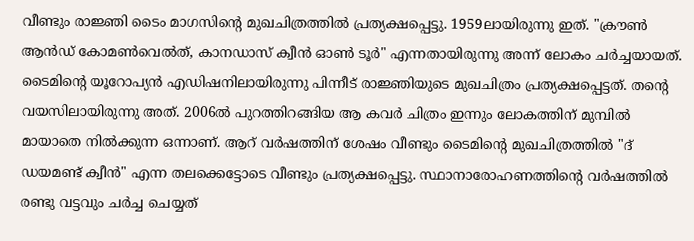വീണ്ടും രാജ്ഞി ടൈം മാഗസിന്റെ മുഖചിത്രത്തിൽ പ്രത്യക്ഷപ്പെട്ടു. 1959ലായിരുന്നു ഇത്. "ക്രൗൺ ആൻഡ് കോമൺവെൽത്, കാനഡാസ് ക്വീൻ ഓൺ ടൂർ" എന്നതായിരുന്നു അന്ന് ലോകം ചർച്ചയായത്. ടൈമിന്റെ യൂറോപ്യൻ എഡിഷനിലായിരുന്നു പിന്നീട് രാജ്ഞിയുടെ മുഖചിത്രം പ്രത്യക്ഷപ്പെട്ടത്. തന്റെ വയസിലായിരുന്നു അത്. 2006ൽ പുറത്തിറങ്ങിയ ആ കവർ ചിത്രം ഇന്നും ലോകത്തിന് മുമ്പിൽ മായാതെ നിൽക്കുന്ന ഒന്നാണ്. ആറ് വർഷത്തിന് ശേഷം വീണ്ടും ടൈമിന്റെ മുഖചിത്രത്തിൽ "ദ് ഡയമണ്ട് ക്വീൻ" എന്ന തലക്കെട്ടോടെ വീണ്ടും പ്രത്യക്ഷപ്പെട്ടു. സ്ഥാനാരോഹണത്തിന്റെ വർഷത്തിൽ രണ്ടു വട്ടവും ചർച്ച ചെയ്യത്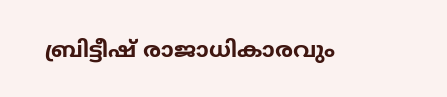ബ്രിട്ടീഷ് രാജാധികാരവും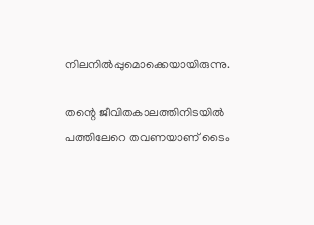നിലനിൽപ്പുമൊക്കെയായിരുന്നു.

തന്റെ ജീവിതകാലത്തിനിടയിൽ പത്തിലേറെ തവണയാണ് ടൈം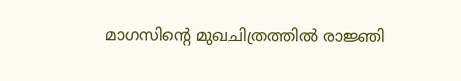മാഗസിന്റെ മുഖചിത്രത്തിൽ രാജ്ഞി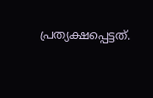പ്രത്യക്ഷപ്പെട്ടത്.